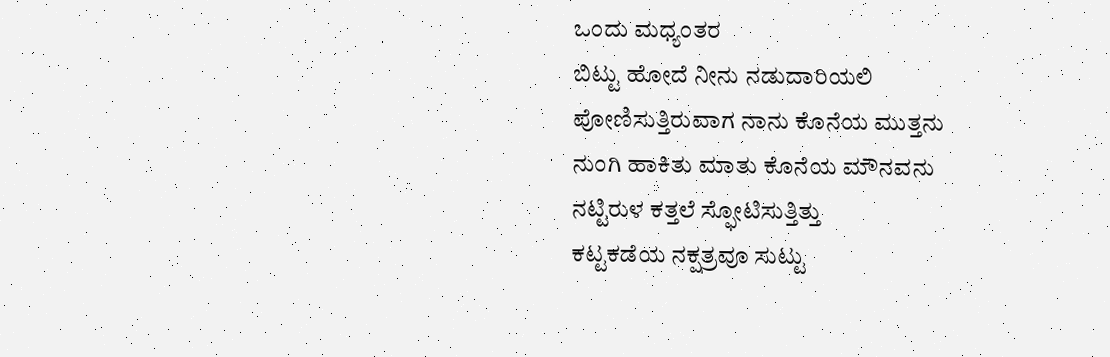ಒಂದು ಮಧ್ಯಂತರ
ಬಿಟ್ಟು ಹೋದೆ ನೀನು ನಡುದಾರಿಯಲಿ
ಪೋಣಿಸುತ್ತಿರುವಾಗ ನಾನು ಕೊನೆಯ ಮುತ್ತನು
ನುಂಗಿ ಹಾಕಿತು ಮಾತು ಕೊನೆಯ ಮೌನವನು
ನಟ್ಟಿರುಳ ಕತ್ತಲೆ ಸ್ಫೋಟಿಸುತ್ತಿತ್ತು
ಕಟ್ಟಕಡೆಯ ನಕ್ಷತ್ರವೂ ಸುಟ್ಟು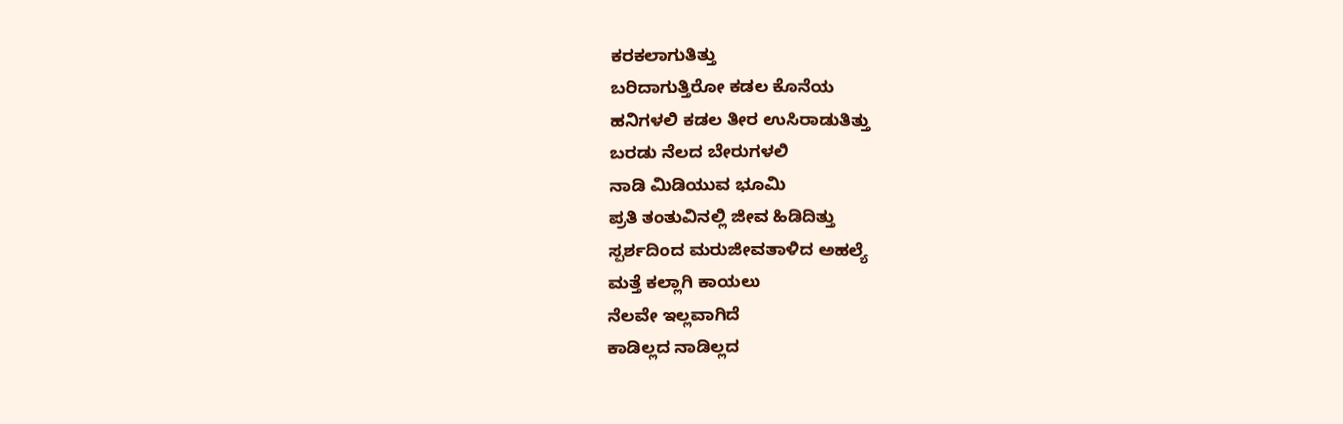ಕರಕಲಾಗುತಿತ್ತು
ಬರಿದಾಗುತ್ತಿರೋ ಕಡಲ ಕೊನೆಯ
ಹನಿಗಳಲಿ ಕಡಲ ತೀರ ಉಸಿರಾಡುತಿತ್ತು
ಬರಡು ನೆಲದ ಬೇರುಗಳಲಿ
ನಾಡಿ ಮಿಡಿಯುವ ಭೂಮಿ
ಪ್ರತಿ ತಂತುವಿನಲ್ಲಿ ಜೀವ ಹಿಡಿದಿತ್ತು
ಸ್ಪರ್ಶದಿಂದ ಮರುಜೀವತಾಳಿದ ಅಹಲ್ಯೆ
ಮತ್ತೆ ಕಲ್ಲಾಗಿ ಕಾಯಲು
ನೆಲವೇ ಇಲ್ಲವಾಗಿದೆ
ಕಾಡಿಲ್ಲದ ನಾಡಿಲ್ಲದ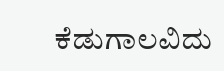ಕೆಡುಗಾಲವಿದು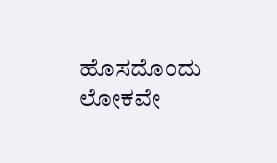ಹೊಸದೊಂದು ಲೋಕವೇ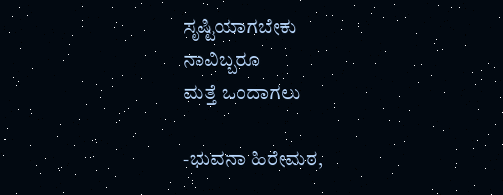ಸೃಷ್ಟಿಯಾಗಬೇಕು
ನಾವಿಬ್ಬರೂ
ಮತ್ತೆ ಒಂದಾಗಲು

-ಭುವನಾ ಹಿರೇಮಠ,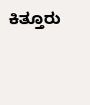ಕಿತ್ತೂರು